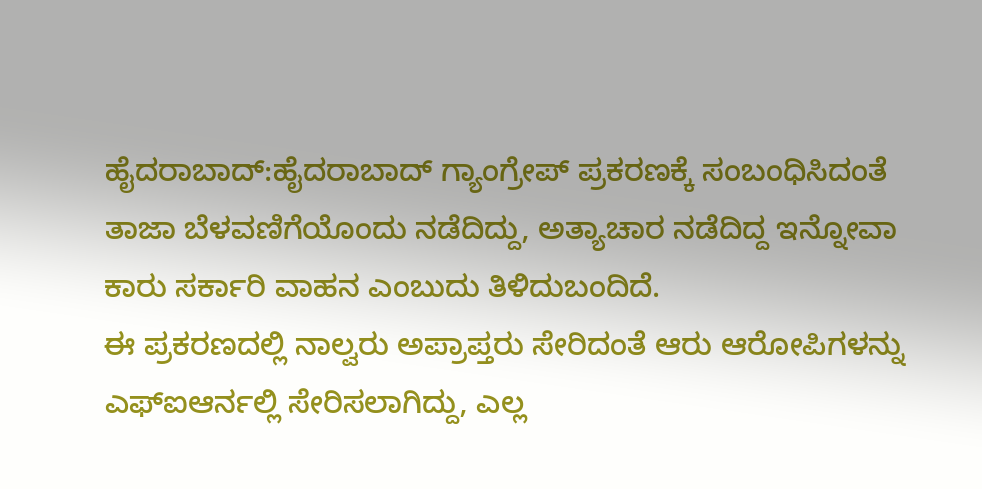ಹೈದರಾಬಾದ್:ಹೈದರಾಬಾದ್ ಗ್ಯಾಂಗ್ರೇಪ್ ಪ್ರಕರಣಕ್ಕೆ ಸಂಬಂಧಿಸಿದಂತೆ ತಾಜಾ ಬೆಳವಣಿಗೆಯೊಂದು ನಡೆದಿದ್ದು, ಅತ್ಯಾಚಾರ ನಡೆದಿದ್ದ ಇನ್ನೋವಾ ಕಾರು ಸರ್ಕಾರಿ ವಾಹನ ಎಂಬುದು ತಿಳಿದುಬಂದಿದೆ.
ಈ ಪ್ರಕರಣದಲ್ಲಿ ನಾಲ್ವರು ಅಪ್ರಾಪ್ತರು ಸೇರಿದಂತೆ ಆರು ಆರೋಪಿಗಳನ್ನು ಎಫ್ಐಆರ್ನಲ್ಲಿ ಸೇರಿಸಲಾಗಿದ್ದು, ಎಲ್ಲ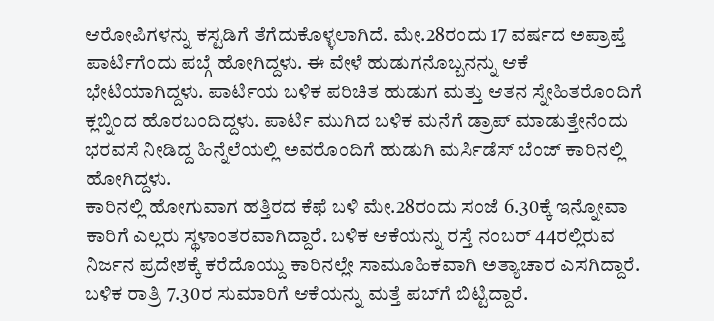ಆರೋಪಿಗಳನ್ನು ಕಸ್ಟಡಿಗೆ ತೆಗೆದುಕೊಳ್ಳಲಾಗಿದೆ. ಮೇ.28ರಂದು 17 ವರ್ಷದ ಅಪ್ರಾಪ್ತೆ ಪಾರ್ಟಿಗೆಂದು ಪಬ್ಗೆ ಹೋಗಿದ್ದಳು. ಈ ವೇಳೆ ಹುಡುಗನೊಬ್ಬನನ್ನು ಆಕೆ ಭೇಟಿಯಾಗಿದ್ದಳು. ಪಾರ್ಟಿಯ ಬಳಿಕ ಪರಿಚಿತ ಹುಡುಗ ಮತ್ತು ಆತನ ಸ್ನೇಹಿತರೊಂದಿಗೆ ಕ್ಲಬ್ನಿಂದ ಹೊರಬಂದಿದ್ದಳು. ಪಾರ್ಟಿ ಮುಗಿದ ಬಳಿಕ ಮನೆಗೆ ಡ್ರಾಪ್ ಮಾಡುತ್ತೇನೆಂದು ಭರವಸೆ ನೀಡಿದ್ದ ಹಿನ್ನೆಲೆಯಲ್ಲಿ ಅವರೊಂದಿಗೆ ಹುಡುಗಿ ಮರ್ಸಿಡೆಸ್ ಬೆಂಜ್ ಕಾರಿನಲ್ಲಿ ಹೋಗಿದ್ದಳು.
ಕಾರಿನಲ್ಲಿ ಹೋಗುವಾಗ ಹತ್ತಿರದ ಕೆಫೆ ಬಳಿ ಮೇ.28ರಂದು ಸಂಜೆ 6.30ಕ್ಕೆ ಇನ್ನೋವಾ ಕಾರಿಗೆ ಎಲ್ಲರು ಸ್ಥಳಾಂತರವಾಗಿದ್ದಾರೆ. ಬಳಿಕ ಆಕೆಯನ್ನು ರಸ್ತೆ ನಂಬರ್ 44ರಲ್ಲಿರುವ ನಿರ್ಜನ ಪ್ರದೇಶಕ್ಕೆ ಕರೆದೊಯ್ದು ಕಾರಿನಲ್ಲೇ ಸಾಮೂಹಿಕವಾಗಿ ಅತ್ಯಾಚಾರ ಎಸಗಿದ್ದಾರೆ. ಬಳಿಕ ರಾತ್ರಿ 7.30ರ ಸುಮಾರಿಗೆ ಆಕೆಯನ್ನು ಮತ್ತೆ ಪಬ್‌ಗೆ ಬಿಟ್ಟಿದ್ದಾರೆ.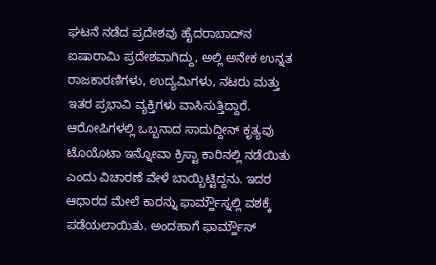ಘಟನೆ ನಡೆದ ಪ್ರದೇಶವು ಹೈದರಾಬಾದ್‌ನ ಐಷಾರಾಮಿ ಪ್ರದೇಶವಾಗಿದ್ದು, ಅಲ್ಲಿ ಅನೇಕ ಉನ್ನತ ರಾಜಕಾರಣಿಗಳು, ಉದ್ಯಮಿಗಳು, ನಟರು ಮತ್ತು ಇತರ ಪ್ರಭಾವಿ ವ್ಯಕ್ತಿಗಳು ವಾಸಿಸುತ್ತಿದ್ದಾರೆ.
ಆರೋಪಿಗಳಲ್ಲಿ ಒಬ್ಬನಾದ ಸಾದುದ್ದೀನ್ ಕೃತ್ಯವು ಟೊಯೊಟಾ ಇನ್ನೋವಾ ಕ್ರಿಸ್ಟಾ ಕಾರಿನಲ್ಲಿ ನಡೆಯಿತು ಎಂದು ವಿಚಾರಣೆ ವೇಳೆ ಬಾಯ್ಬಿಟ್ಟಿದ್ದನು. ಇದರ ಆಧಾರದ ಮೇಲೆ ಕಾರನ್ನು ಫಾರ್ಮ್ಹೌಸ್ನಲ್ಲಿ ವಶಕ್ಕೆ ಪಡೆಯಲಾಯಿತು. ಅಂದಹಾಗೆ ಫಾರ್ಮ್ಹೌಸ್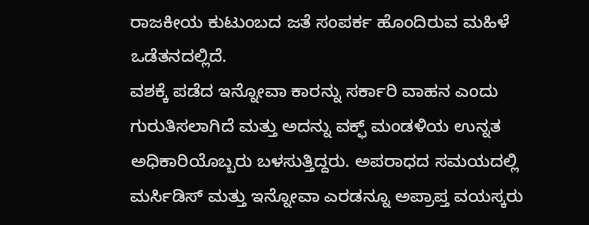ರಾಜಕೀಯ ಕುಟುಂಬದ ಜತೆ ಸಂಪರ್ಕ ಹೊಂದಿರುವ ಮಹಿಳೆ ಒಡೆತನದಲ್ಲಿದೆ.
ವಶಕ್ಕೆ ಪಡೆದ ಇನ್ನೋವಾ ಕಾರನ್ನು ಸರ್ಕಾರಿ ವಾಹನ ಎಂದು ಗುರುತಿಸಲಾಗಿದೆ ಮತ್ತು ಅದನ್ನು ವಕ್ಫ್ ಮಂಡಳಿಯ ಉನ್ನತ ಅಧಿಕಾರಿಯೊಬ್ಬರು ಬಳಸುತ್ತಿದ್ದರು. ಅಪರಾಧದ ಸಮಯದಲ್ಲಿ ಮರ್ಸಿಡಿಸ್ ಮತ್ತು ಇನ್ನೋವಾ ಎರಡನ್ನೂ ಅಪ್ರಾಪ್ತ ವಯಸ್ಕರು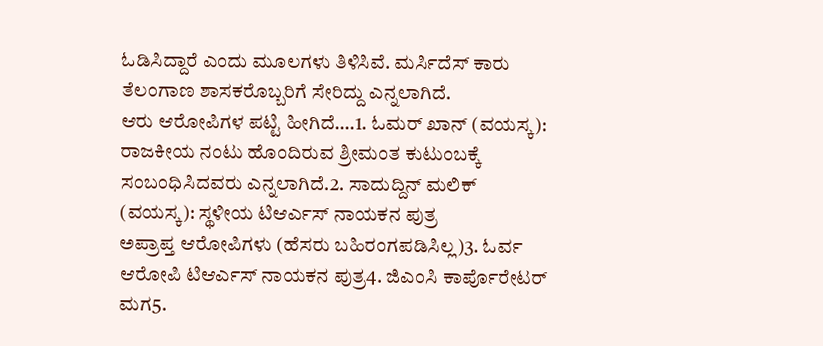ಓಡಿಸಿದ್ದಾರೆ ಎಂದು ಮೂಲಗಳು ತಿಳಿಸಿವೆ. ಮರ್ಸಿದೆಸ್ ಕಾರು ತೆಲಂಗಾಣ ಶಾಸಕರೊಬ್ಬರಿಗೆ ಸೇರಿದ್ದು ಎನ್ನಲಾಗಿದೆ.
ಆರು ಆರೋಪಿಗಳ ಪಟ್ಟಿ ಹೀಗಿದೆ….1. ಓಮರ್ ಖಾನ್ (ವಯಸ್ಕ): ರಾಜಕೀಯ ನಂಟು ಹೊಂದಿರುವ ಶ್ರೀಮಂತ ಕುಟುಂಬಕ್ಕೆ ಸಂಬಂಧಿಸಿದವರು ಎನ್ನಲಾಗಿದೆ.2. ಸಾದುದ್ದಿನ್ ಮಲಿಕ್ (ವಯಸ್ಕ): ಸ್ಥಳೀಯ ಟಿಆರ್ಎಸ್ ನಾಯಕನ ಪುತ್ರ
ಅಪ್ರಾಪ್ತ ಆರೋಪಿಗಳು (ಹೆಸರು ಬಹಿರಂಗಪಡಿಸಿಲ್ಲ)3. ಓರ್ವ ಆರೋಪಿ ಟಿಆರ್ಎಸ್ ನಾಯಕನ ಪುತ್ರ4. ಜಿಎಂಸಿ ಕಾರ್ಪೊರೇಟರ್ ಮಗ5.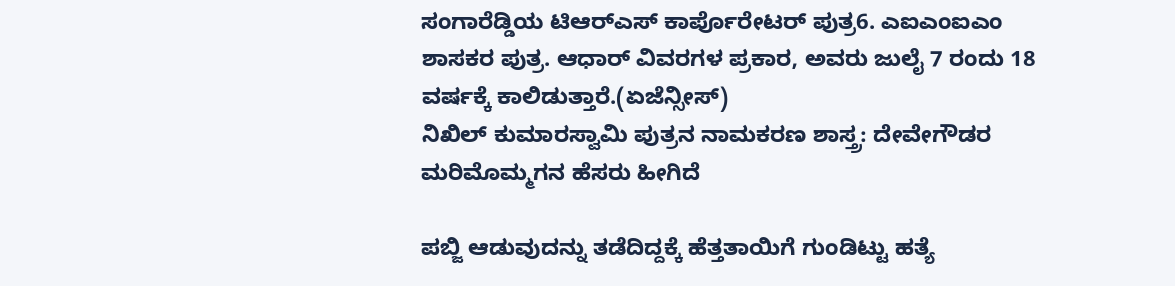ಸಂಗಾರೆಡ್ಡಿಯ ಟಿಆರ್‌ಎಸ್ ಕಾರ್ಪೊರೇಟರ್ ಪುತ್ರ6. ಎಐಎಂಐಎಂ ಶಾಸಕರ ಪುತ್ರ. ಆಧಾರ್ ವಿವರಗಳ ಪ್ರಕಾರ, ಅವರು ಜುಲೈ 7 ರಂದು 18 ವರ್ಷಕ್ಕೆ ಕಾಲಿಡುತ್ತಾರೆ.(ಏಜೆನ್ಸೀಸ್)
ನಿಖಿಲ್ ಕುಮಾರಸ್ವಾಮಿ ಪುತ್ರನ ನಾಮಕರಣ ಶಾಸ್ತ್ರ: ದೇವೇಗೌಡರ ಮರಿಮೊಮ್ಮಗನ ಹೆಸರು ಹೀಗಿದೆ

ಪಬ್ಜಿ ಆಡುವುದನ್ನು ತಡೆದಿದ್ದಕ್ಕೆ ಹೆತ್ತತಾಯಿಗೆ ಗುಂಡಿಟ್ಟು ಹತ್ಯೆ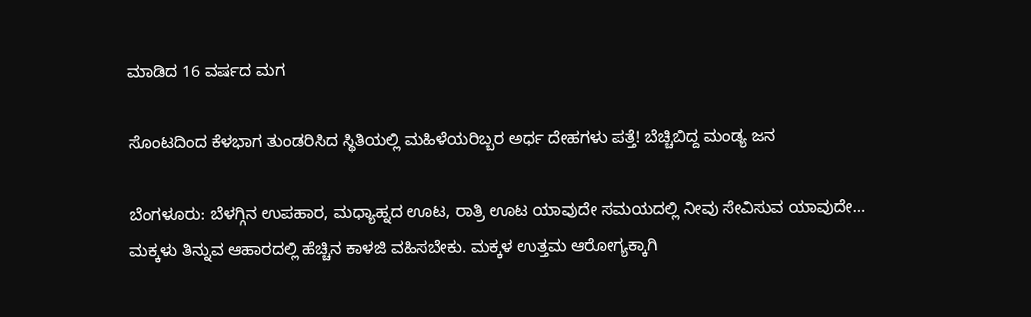ಮಾಡಿದ 16 ವರ್ಷದ ಮಗ

ಸೊಂಟದಿಂದ ಕೆಳಭಾಗ ತುಂಡರಿಸಿದ ಸ್ಥಿತಿಯಲ್ಲಿ ಮಹಿಳೆಯರಿಬ್ಬರ ಅರ್ಧ ದೇಹಗಳು ಪತ್ತೆ! ಬೆಚ್ಚಿಬಿದ್ದ ಮಂಡ್ಯ ಜನ

ಬೆಂಗಳೂರು: ಬೆಳಗ್ಗಿನ ಉಪಹಾರ, ಮಧ್ಯಾಹ್ನದ ಊಟ, ರಾತ್ರಿ ಊಟ ಯಾವುದೇ ಸಮಯದಲ್ಲಿ ನೀವು ಸೇವಿಸುವ ಯಾವುದೇ…
ಮಕ್ಕಳು ತಿನ್ನುವ ಆಹಾರದಲ್ಲಿ ಹೆಚ್ಚಿನ ಕಾಳಜಿ ವಹಿಸಬೇಕು. ಮಕ್ಕಳ ಉತ್ತಮ ಆರೋಗ್ಯಕ್ಕಾಗಿ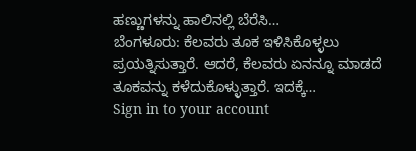ಹಣ್ಣುಗಳನ್ನು ಹಾಲಿನಲ್ಲಿ ಬೆರೆಸಿ…
ಬೆಂಗಳೂರು: ಕೆಲವರು ತೂಕ ಇಳಿಸಿಕೊಳ್ಳಲು ಪ್ರಯತ್ನಿಸುತ್ತಾರೆ. ಆದರೆ, ಕೆಲವರು ಏನನ್ನೂ ಮಾಡದೆ ತೂಕವನ್ನು ಕಳೆದುಕೊಳ್ಳುತ್ತಾರೆ. ಇದಕ್ಕೆ…
Sign in to your account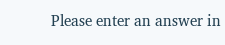Please enter an answer in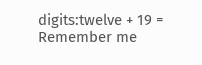digits:twelve + 19 =
Remember me